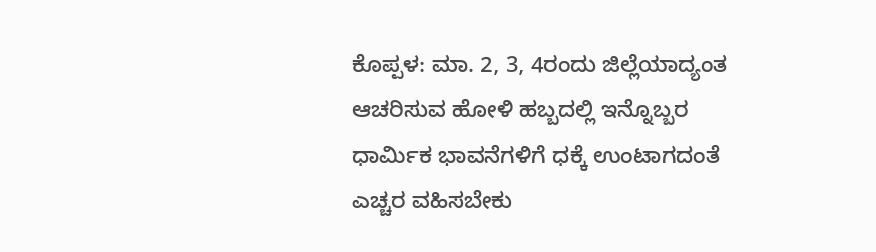ಕೊಪ್ಪಳ: ಮಾ. 2, 3, 4ರಂದು ಜಿಲ್ಲೆಯಾದ್ಯಂತ ಆಚರಿಸುವ ಹೋಳಿ ಹಬ್ಬದಲ್ಲಿ ಇನ್ನೊಬ್ಬರ ಧಾರ್ಮಿಕ ಭಾವನೆಗಳಿಗೆ ಧಕ್ಕೆ ಉಂಟಾಗದಂತೆ ಎಚ್ಚರ ವಹಿಸಬೇಕು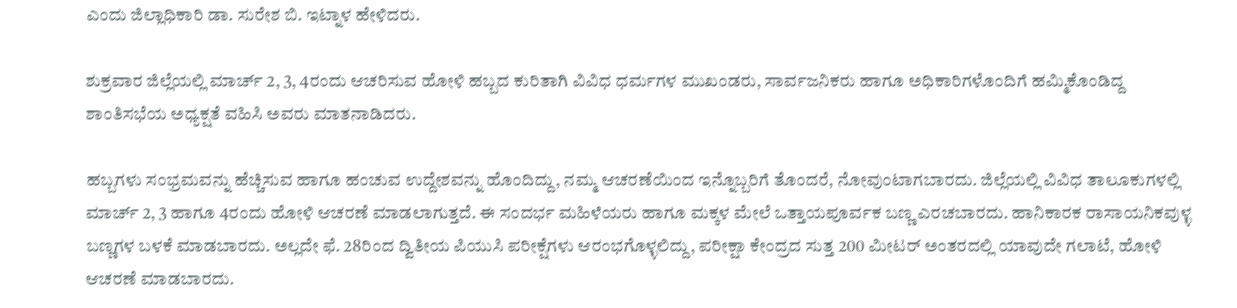ಎಂದು ಜಿಲ್ಲಾಧಿಕಾರಿ ಡಾ. ಸುರೇಶ ಬಿ. ಇಟ್ನಾಳ ಹೇಳಿದರು.

ಶುಕ್ರವಾರ ಜಿಲ್ಲೆಯಲ್ಲಿ ಮಾರ್ಚ್ 2, 3, 4ರಂದು ಆಚರಿಸುವ ಹೋಳಿ ಹಬ್ಬದ ಕುರಿತಾಗಿ ವಿವಿಧ ಧರ್ಮಗಳ ಮುಖಂಡರು, ಸಾರ್ವಜನಿಕರು ಹಾಗೂ ಅಧಿಕಾರಿಗಳೊಂದಿಗೆ ಹಮ್ಮಿಕೊಂಡಿದ್ದ ಶಾಂತಿಸಭೆಯ ಅಧ್ಯಕ್ಷತೆ ವಹಿಸಿ ಅವರು ಮಾತನಾಡಿದರು.

ಹಬ್ಬಗಳು ಸಂಭ್ರಮವನ್ನು ಹೆಚ್ಚಿಸುವ ಹಾಗೂ ಹಂಚುವ ಉದ್ದೇಶವನ್ನು ಹೊಂದಿದ್ದು, ನಮ್ಮ ಆಚರಣೆಯಿಂದ ಇನ್ನೊಬ್ಬರಿಗೆ ತೊಂದರೆ, ನೋವುಂಟಾಗಬಾರದು. ಜಿಲ್ಲೆಯಲ್ಲಿ ವಿವಿಧ ತಾಲೂಕುಗಳಲ್ಲಿ ಮಾರ್ಚ್ 2, 3 ಹಾಗೂ 4ರಂದು ಹೋಳಿ ಆಚರಣೆ ಮಾಡಲಾಗುತ್ತದೆ. ಈ ಸಂದರ್ಭ ಮಹಿಳೆಯರು ಹಾಗೂ ಮಕ್ಕಳ ಮೇಲೆ ಒತ್ತಾಯಪೂರ್ವಕ ಬಣ್ಣ ಎರಚಬಾರದು. ಹಾನಿಕಾರಕ ರಾಸಾಯನಿಕವುಳ್ಳ ಬಣ್ಣಗಳ ಬಳಕೆ ಮಾಡಬಾರದು. ಅಲ್ಲದೇ ಫೆ. 28ರಿಂದ ದ್ವಿತೀಯ ಪಿಯುಸಿ ಪರೀಕ್ಷೆಗಳು ಆರಂಭಗೊಳ್ಳಲಿದ್ದು, ಪರೀಕ್ಷಾ ಕೇಂದ್ರದ ಸುತ್ತ 200 ಮೀಟರ್ ಅಂತರದಲ್ಲಿ ಯಾವುದೇ ಗಲಾಟೆ, ಹೋಳಿ ಆಚರಣೆ ಮಾಡಬಾರದು.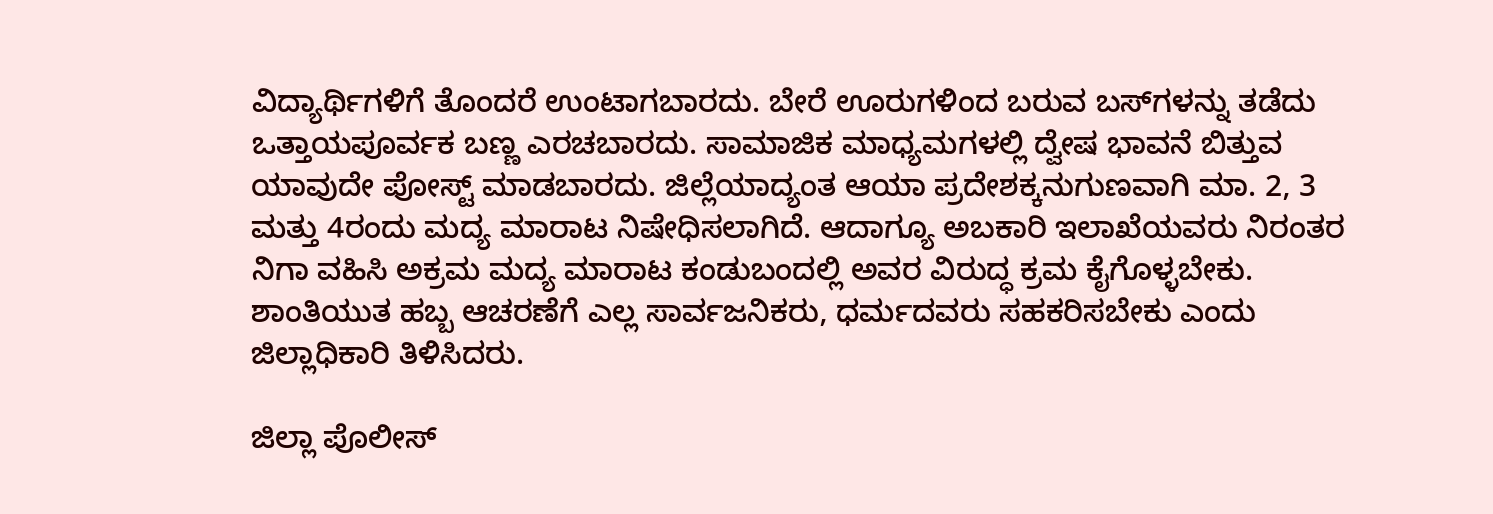ವಿದ್ಯಾರ್ಥಿಗಳಿಗೆ ತೊಂದರೆ ಉಂಟಾಗಬಾರದು. ಬೇರೆ ಊರುಗಳಿಂದ ಬರುವ ಬಸ್‌ಗಳನ್ನು ತಡೆದು ಒತ್ತಾಯಪೂರ್ವಕ ಬಣ್ಣ ಎರಚಬಾರದು. ಸಾಮಾಜಿಕ ಮಾಧ್ಯಮಗಳಲ್ಲಿ ದ್ವೇಷ ಭಾವನೆ ಬಿತ್ತುವ ಯಾವುದೇ ಪೋಸ್ಟ್ ಮಾಡಬಾರದು. ಜಿಲ್ಲೆಯಾದ್ಯಂತ ಆಯಾ ಪ್ರದೇಶಕ್ಕನುಗುಣವಾಗಿ ಮಾ. 2, 3 ಮತ್ತು 4ರಂದು ಮದ್ಯ ಮಾರಾಟ ನಿಷೇಧಿಸಲಾಗಿದೆ. ಆದಾಗ್ಯೂ ಅಬಕಾರಿ ಇಲಾಖೆಯವರು ನಿರಂತರ ನಿಗಾ ವಹಿಸಿ ಅಕ್ರಮ ಮದ್ಯ ಮಾರಾಟ ಕಂಡುಬಂದಲ್ಲಿ ಅವರ ವಿರುದ್ಧ ಕ್ರಮ ಕೈಗೊಳ್ಳಬೇಕು. ಶಾಂತಿಯುತ ಹಬ್ಬ ಆಚರಣೆಗೆ ಎಲ್ಲ ಸಾರ್ವಜನಿಕರು, ಧರ್ಮದವರು ಸಹಕರಿಸಬೇಕು ಎಂದು ಜಿಲ್ಲಾಧಿಕಾರಿ ತಿಳಿಸಿದರು.

ಜಿಲ್ಲಾ ಪೊಲೀಸ್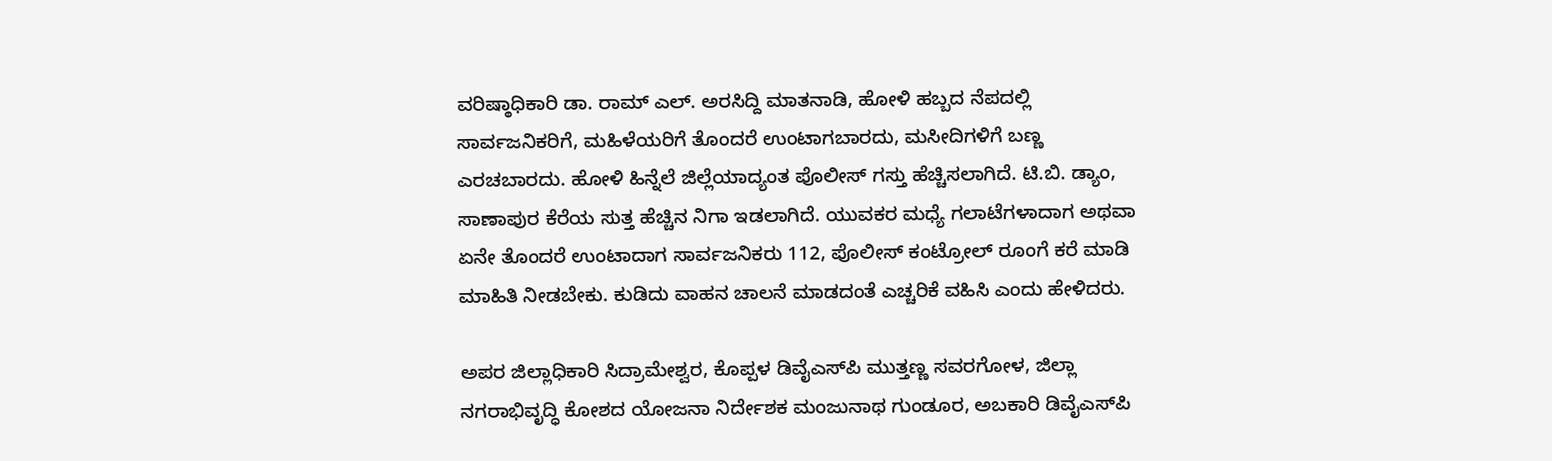ವರಿಷ್ಠಾಧಿಕಾರಿ ಡಾ. ರಾಮ್ ಎಲ್. ಅರಸಿದ್ದಿ ಮಾತನಾಡಿ, ಹೋಳಿ ಹಬ್ಬದ ನೆಪದಲ್ಲಿ ಸಾರ್ವಜನಿಕರಿಗೆ, ಮಹಿಳೆಯರಿಗೆ ತೊಂದರೆ ಉಂಟಾಗಬಾರದು, ಮಸೀದಿಗಳಿಗೆ ಬಣ್ಣ ಎರಚಬಾರದು. ಹೋಳಿ ಹಿನ್ನೆಲೆ ಜಿಲ್ಲೆಯಾದ್ಯಂತ ಪೊಲೀಸ್ ಗಸ್ತು ಹೆಚ್ಚಿಸಲಾಗಿದೆ. ಟಿ.ಬಿ. ಡ್ಯಾಂ, ಸಾಣಾಪುರ ಕೆರೆಯ ಸುತ್ತ ಹೆಚ್ಚಿನ ನಿಗಾ ಇಡಲಾಗಿದೆ. ಯುವಕರ ಮಧ್ಯೆ ಗಲಾಟೆಗಳಾದಾಗ ಅಥವಾ ಏನೇ ತೊಂದರೆ ಉಂಟಾದಾಗ ಸಾರ್ವಜನಿಕರು 112, ಪೊಲೀಸ್ ಕಂಟ್ರೋಲ್ ರೂಂಗೆ ಕರೆ ಮಾಡಿ ಮಾಹಿತಿ ನೀಡಬೇಕು. ಕುಡಿದು ವಾಹನ ಚಾಲನೆ ಮಾಡದಂತೆ ಎಚ್ಚರಿಕೆ ವಹಿಸಿ ಎಂದು ಹೇಳಿದರು.

ಅಪರ ಜಿಲ್ಲಾಧಿಕಾರಿ ಸಿದ್ರಾಮೇಶ್ವರ, ಕೊಪ್ಪಳ ಡಿವೈಎಸ್‌ಪಿ ಮುತ್ತಣ್ಣ ಸವರಗೋಳ, ಜಿಲ್ಲಾ ನಗರಾಭಿವೃದ್ಧಿ ಕೋಶದ ಯೋಜನಾ ನಿರ್ದೇಶಕ ಮಂಜುನಾಥ ಗುಂಡೂರ, ಅಬಕಾರಿ ಡಿವೈಎಸ್‌ಪಿ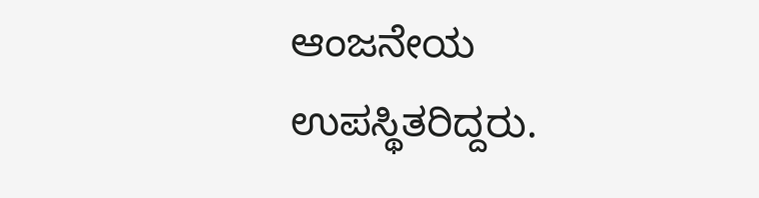ಆಂಜನೇಯ ಉಪಸ್ಥಿತರಿದ್ದರು.